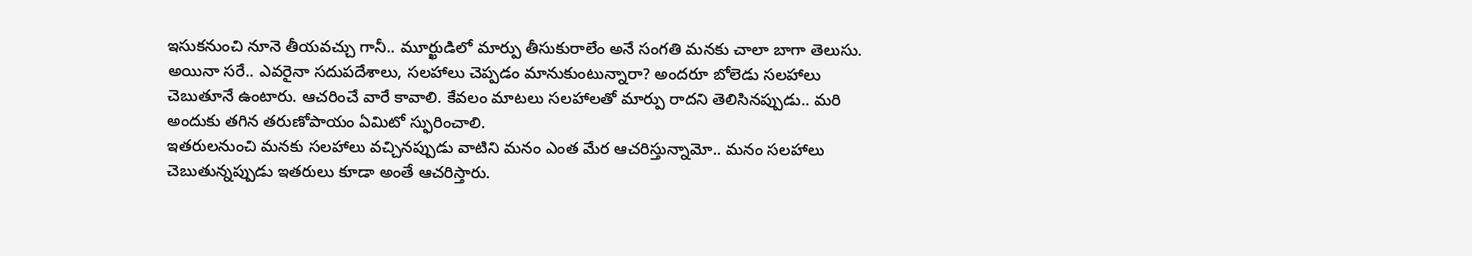ఇసుకనుంచి నూనె తీయవచ్చు గానీ.. మూర్ఖుడిలో మార్పు తీసుకురాలేం అనే సంగతి మనకు చాలా బాగా తెలుసు. అయినా సరే.. ఎవరైనా సదుపదేశాలు, సలహాలు చెప్పడం మానుకుంటున్నారా? అందరూ బోలెడు సలహాలు చెబుతూనే ఉంటారు. ఆచరించే వారే కావాలి. కేవలం మాటలు సలహాలతో మార్పు రాదని తెలిసినప్పుడు.. మరి అందుకు తగిన తరుణోపాయం ఏమిటో స్ఫురించాలి.
ఇతరులనుంచి మనకు సలహాలు వచ్చినప్పుడు వాటిని మనం ఎంత మేర ఆచరిస్తున్నామో.. మనం సలహాలు చెబుతున్నప్పుడు ఇతరులు కూడా అంతే ఆచరిస్తారు.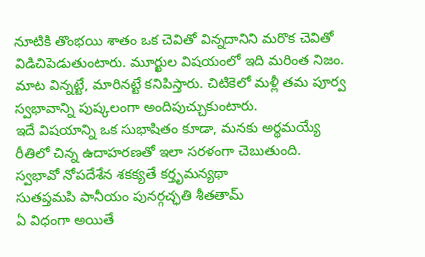నూటికి తొంభయి శాతం ఒక చెవితో విన్నదానిని మరొక చెవితో విడిచిపెడుతుంటారు. మూర్ఖుల విషయంలో ఇది మరింత నిజం. మాట విన్నట్టే, మారినట్టే కనిపిస్తారు. చిటికెలో మళ్లీ తమ పూర్వ స్వభావాన్ని పుష్కలంగా అందిపుచ్చుకుంటారు.
ఇదే విషయాన్ని ఒక సుభాషితం కూడా, మనకు అర్థమయ్యే రీతిలో చిన్న ఉదాహరణతో ఇలా సరళంగా చెబుతుంది.
స్వభావో నోపదేశేన శకక్యతే కర్తృమన్యథా
సుతప్తమపి పానీయం పునర్గచ్ఛతి శీతతామ్
ఏ విధంగా అయితే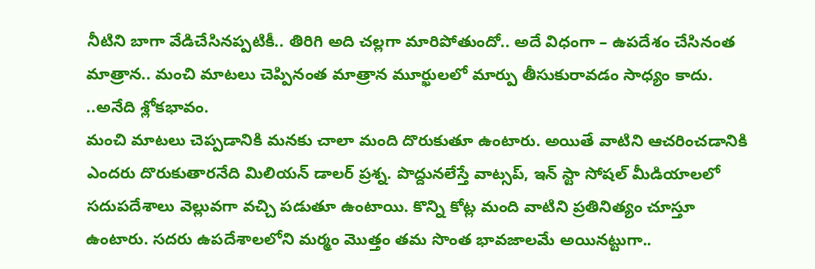నీటిని బాగా వేడిచేసినప్పటికీ.. తిరిగి అది చల్లగా మారిపోతుందో.. అదే విధంగా – ఉపదేశం చేసినంత మాత్రాన.. మంచి మాటలు చెప్పినంత మాత్రాన మూర్ఖులలో మార్పు తీసుకురావడం సాధ్యం కాదు. ..అనేది శ్లోకభావం.
మంచి మాటలు చెప్పడానికి మనకు చాలా మంది దొరుకుతూ ఉంటారు. అయితే వాటిని ఆచరించడానికి ఎందరు దొరుకుతారనేది మిలియన్ డాలర్ ప్రశ్న. పొద్దునలేస్తే వాట్సప్, ఇన్ స్టా సోషల్ మీడియాలలో సదుపదేశాలు వెల్లువగా వచ్చి పడుతూ ఉంటాయి. కొన్ని కోట్ల మంది వాటిని ప్రతినిత్యం చూస్తూ ఉంటారు. సదరు ఉపదేశాలలోని మర్మం మొత్తం తమ సొంత భావజాలమే అయినట్టుగా..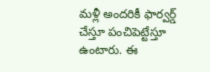మళ్లీ అందరికీ ఫార్వర్డ్ చేస్తూ పంచిపెట్టేస్తూ ఉంటారు. ఈ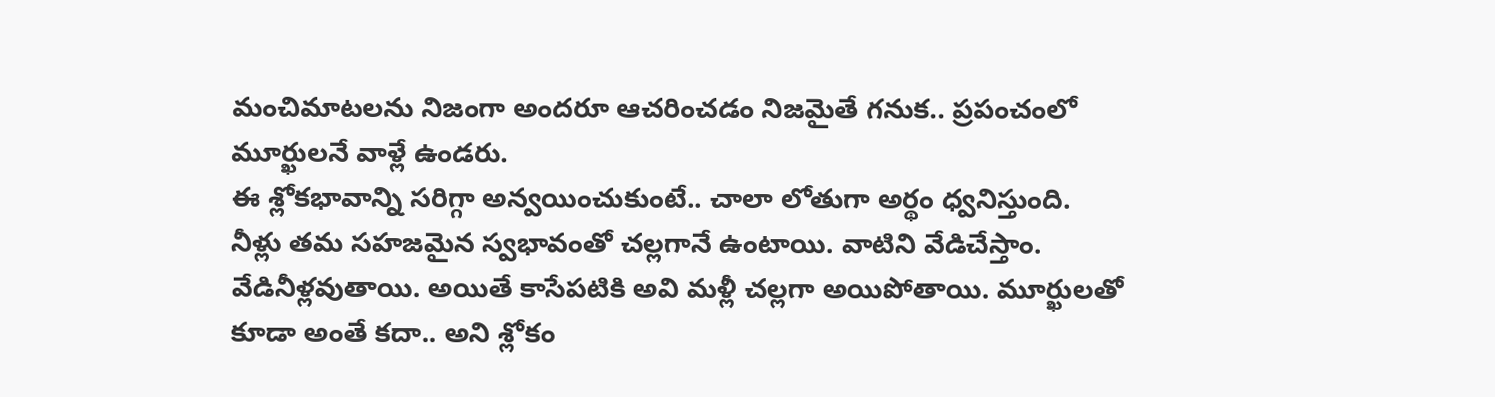మంచిమాటలను నిజంగా అందరూ ఆచరించడం నిజమైతే గనుక.. ప్రపంచంలో మూర్ఖులనే వాళ్లే ఉండరు.
ఈ శ్లోకభావాన్ని సరిగ్గా అన్వయించుకుంటే.. చాలా లోతుగా అర్థం ధ్వనిస్తుంది.
నీళ్లు తమ సహజమైన స్వభావంతో చల్లగానే ఉంటాయి. వాటిని వేడిచేస్తాం. వేడినీళ్లవుతాయి. అయితే కాసేపటికి అవి మళ్లీ చల్లగా అయిపోతాయి. మూర్ఖులతో కూడా అంతే కదా.. అని శ్లోకం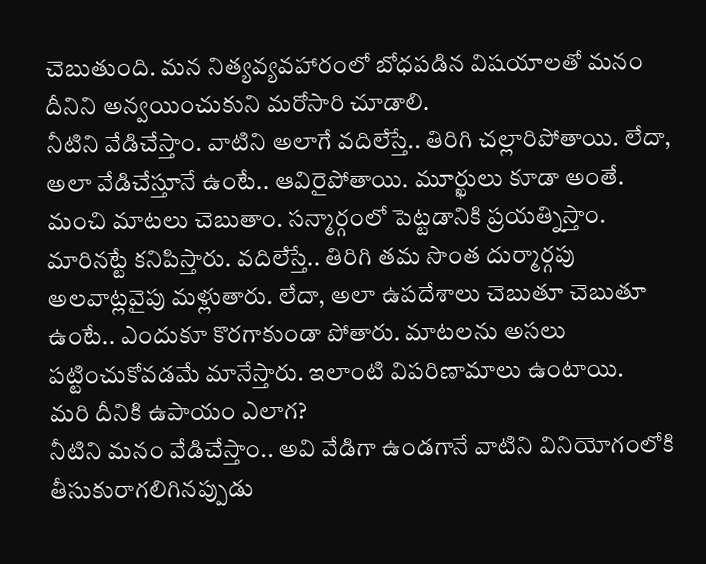చెబుతుంది. మన నిత్యవ్యవహారంలో బోధపడిన విషయాలతో మనం దీనిని అన్వయించుకుని మరోసారి చూడాలి.
నీటిని వేడిచేస్తాం. వాటిని అలాగే వదిలేస్తే.. తిరిగి చల్లారిపోతాయి. లేదా, అలా వేడిచేస్తూనే ఉంటే.. ఆవిరైపోతాయి. మూర్ఖులు కూడా అంతే. మంచి మాటలు చెబుతాం. సన్మార్గంలో పెట్టడానికి ప్రయత్నిస్తాం. మారినట్టే కనిపిస్తారు. వదిలేస్తే.. తిరిగి తమ సొంత దుర్మార్గపు అలవాట్లవైపు మళ్లుతారు. లేదా, అలా ఉపదేశాలు చెబుతూ చెబుతూ ఉంటే.. ఎందుకూ కొరగాకుండా పోతారు. మాటలను అసలు పట్టించుకోవడమే మానేస్తారు. ఇలాంటి విపరిణామాలు ఉంటాయి.
మరి దీనికి ఉపాయం ఎలాగ?
నీటిని మనం వేడిచేస్తాం.. అవి వేడిగా ఉండగానే వాటిని వినియోగంలోకి తీసుకురాగలిగినప్పుడు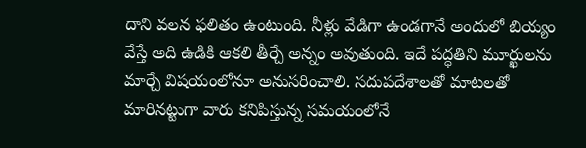దాని వలన ఫలితం ఉంటుంది. నీళ్లు వేడిగా ఉండగానే అందులో బియ్యం వేస్తే అది ఉడికి ఆకలి తీర్చే అన్నం అవుతుంది. ఇదే పద్ధతిని మూర్ఖులను మార్చే విషయంలోనూ అనుసరించాలి. సదుపదేశాలతో మాటలతో మారినట్టుగా వారు కనిపిస్తున్న సమయంలోనే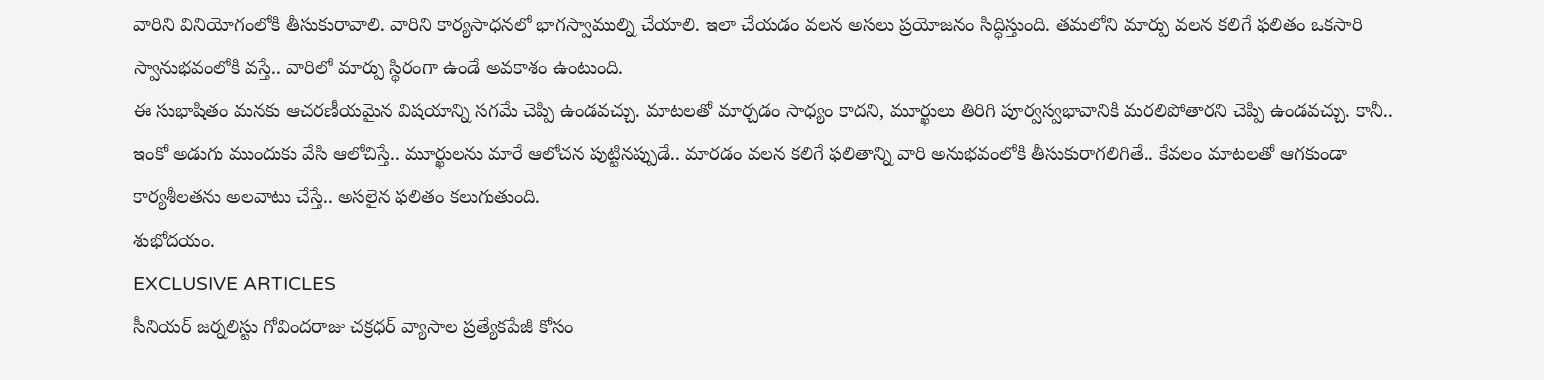వారిని వినియోగంలోకి తీసుకురావాలి. వారిని కార్యసాధనలో భాగస్వాముల్ని చేయాలి. ఇలా చేయడం వలన అసలు ప్రయోజనం సిద్ధిస్తుంది. తమలోని మార్పు వలన కలిగే ఫలితం ఒకసారి స్వానుభవంలోకి వస్తే.. వారిలో మార్పు స్థిరంగా ఉండే అవకాశం ఉంటుంది.
ఈ సుభాషితం మనకు ఆచరణీయమైన విషయాన్ని సగమే చెప్పి ఉండవచ్చు. మాటలతో మార్చడం సాధ్యం కాదని, మూర్ఖులు తిరిగి పూర్వస్వభావానికి మరలిపోతారని చెప్పి ఉండవచ్చు. కానీ.. ఇంకో అడుగు ముందుకు వేసి ఆలోచిస్తే.. మూర్ఖులను మారే ఆలోచన పుట్టినప్పుడే.. మారడం వలన కలిగే ఫలితాన్ని వారి అనుభవంలోకి తీసుకురాగలిగితే.. కేవలం మాటలతో ఆగకుండా కార్యశీలతను అలవాటు చేస్తే.. అసలైన ఫలితం కలుగుతుంది.
శుభోదయం.
EXCLUSIVE ARTICLES
సీనియర్ జర్నలిస్టు గోవిందరాజు చక్రధర్ వ్యాసాల ప్రత్యేకపేజీ కోసం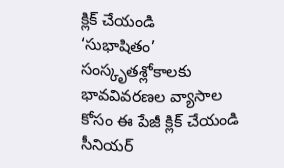క్లిక్ చేయండి
‘సుభాషితం’ సంస్కృతశ్లోకాలకు భావవివరణల వ్యాసాల కోసం ఈ పేజీ క్లిక్ చేయండి
సీనియర్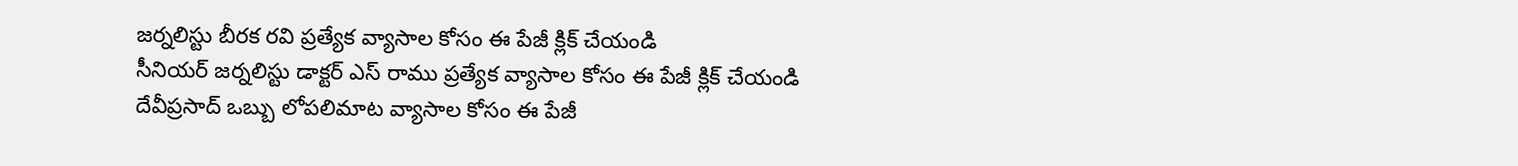జర్నలిస్టు బీరక రవి ప్రత్యేక వ్యాసాల కోసం ఈ పేజీ క్లిక్ చేయండి
సీనియర్ జర్నలిస్టు డాక్టర్ ఎస్ రాము ప్రత్యేక వ్యాసాల కోసం ఈ పేజీ క్లిక్ చేయండి
దేవీప్రసాద్ ఒబ్బు లోపలిమాట వ్యాసాల కోసం ఈ పేజీ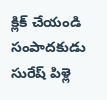క్లిక్ చేయండి
సంపాదకుడు సురేష్ పిళ్లె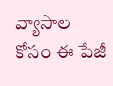వ్యాసాల కోసం ఈ పేజీ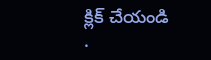క్లిక్ చేయండి
.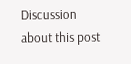Discussion about this post